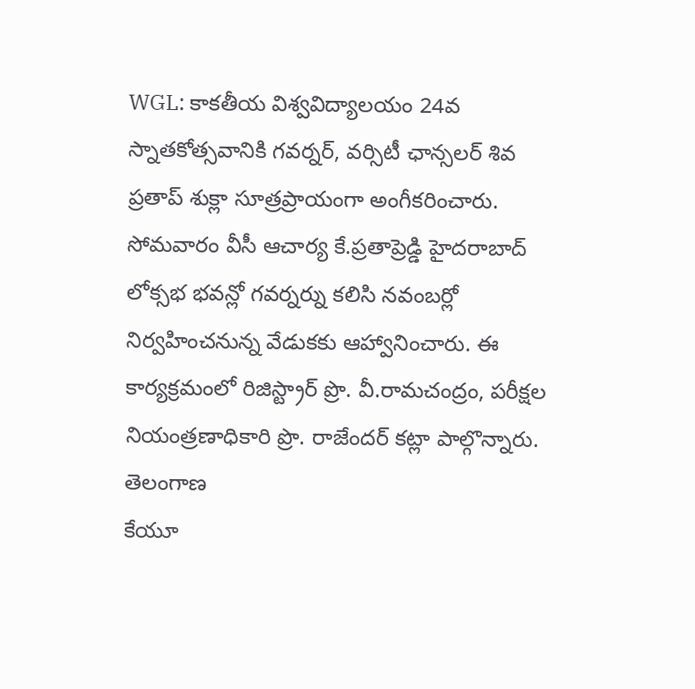WGL: కాకతీయ విశ్వవిద్యాలయం 24వ స్నాతకోత్సవానికి గవర్నర్, వర్సిటీ ఛాన్సలర్ శివ ప్రతాప్ శుక్లా సూత్రప్రాయంగా అంగీకరించారు. సోమవారం వీసీ ఆచార్య కే.ప్రతాప్రెడ్డి హైదరాబాద్ లోక్సభ భవన్లో గవర్నర్ను కలిసి నవంబర్లో నిర్వహించనున్న వేడుకకు ఆహ్వానించారు. ఈ కార్యక్రమంలో రిజిస్ట్రార్ ప్రొ. వీ.రామచంద్రం, పరీక్షల నియంత్రణాధికారి ప్రొ. రాజేందర్ కట్లా పాల్గొన్నారు.
తెలంగాణ
కేయూ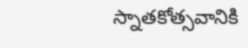స్నాతకోత్సవానికి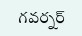గవర్నర్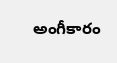అంగీకారం